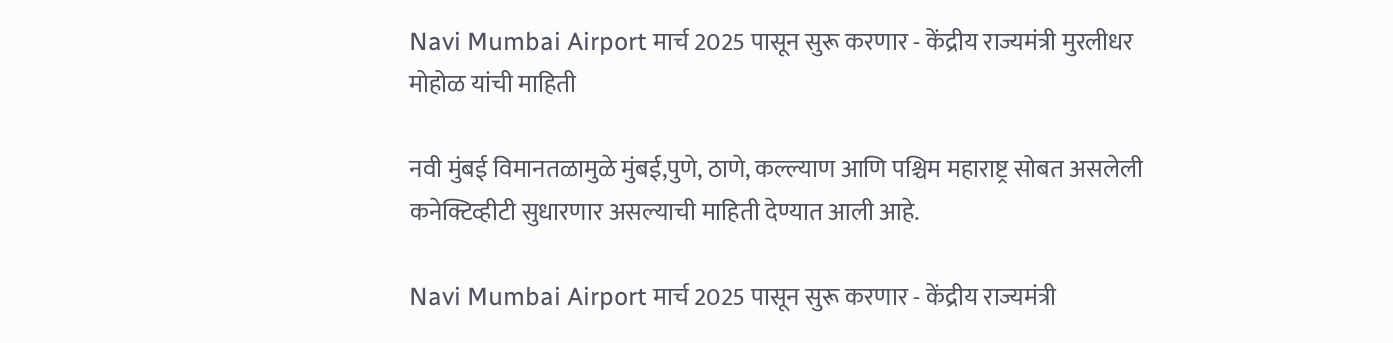Navi Mumbai Airport मार्च 2025 पासून सुरू करणार - केंद्रीय राज्यमंत्री मुरलीधर मोहोळ यांची माहिती

नवी मुंबई विमानतळामुळे मुंबई,पुणे, ठाणे, कल्ल्याण आणि पश्चिम महाराष्ट्र सोबत असलेली कनेक्टिव्हीटी सुधारणार असल्याची माहिती देण्यात आली आहे.

Navi Mumbai Airport मार्च 2025 पासून सुरू करणार - केंद्रीय राज्यमंत्री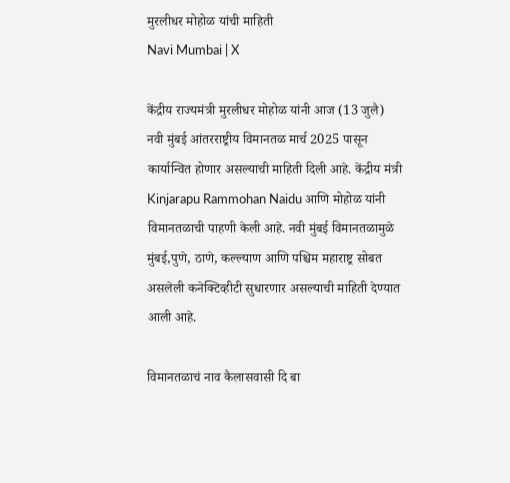मुरलीधर मोहोळ यांची माहिती
Navi Mumbai | X

केंद्रीय राज्यमंत्री मुरलीधर मोहोळ यांनी आज (13 जुलै) नवी मुंबई आंतरराष्ट्रीय विमानतळ मार्च 2025 पासून कार्यान्वित होणार असल्याची माहिती दिली आहे. केंद्रीय मंत्री Kinjarapu Rammohan Naidu आणि मोहोळ यांनी विमानतळाची पाहणी केली आहे. नवी मुंबई विमानतळामुळे मुंबई,पुणे, ठाणे, कल्ल्याण आणि पश्चिम महाराष्ट्र सोबत असलेली कनेक्टिव्हीटी सुधारणार असल्याची माहिती देण्यात आली आहे.

विमानतळाचं नाव कैलासवासी दि बा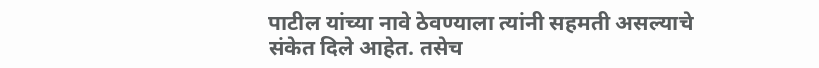पाटील यांच्या नावे ठेवण्याला त्यांनी सहमती असल्याचे संकेत दिले आहेत. तसेच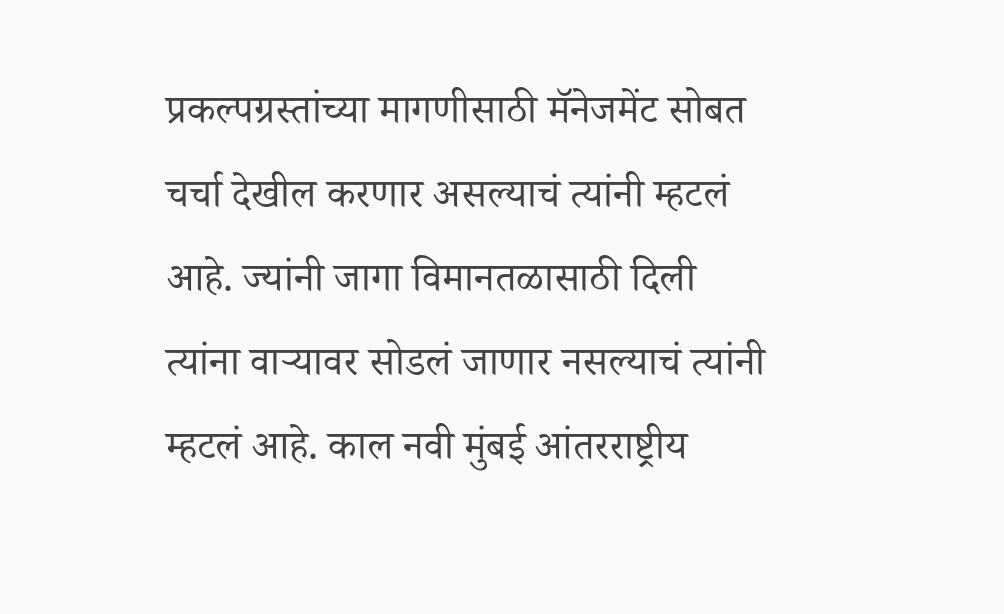प्रकल्पग्रस्तांच्या मागणीसाठी मॅनेजमेंट सोबत चर्चा देखील करणार असल्याचं त्यांनी म्हटलं आहे. ज्यांनी जागा विमानतळासाठी दिली त्यांना वार्‍यावर सोडलं जाणार नसल्याचं त्यांनी म्हटलं आहे. काल नवी मुंबई आंतरराष्ट्रीय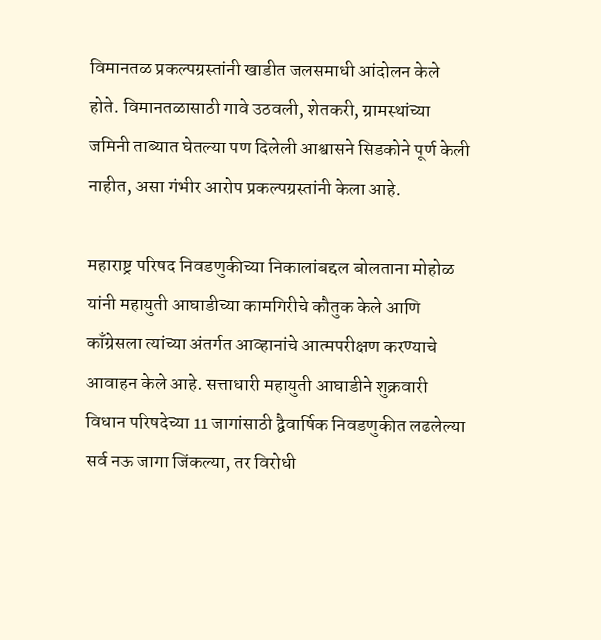विमानतळ प्रकल्पग्रस्तांनी खाडीत जलसमाधी आंदोलन केले होते. विमानतळासाठी गावे उठवली, शेतकरी, ग्रामस्थांच्या जमिनी ताब्यात घेतल्या पण दिलेली आश्वासने सिडकोने पूर्ण केली नाहीत, असा गंभीर आरोप प्रकल्पग्रस्तांनी केला आहे.

महाराष्ट्र परिषद निवडणुकीच्या निकालांबद्दल बोलताना मोहोळ यांनी महायुती आघाडीच्या कामगिरीचे कौतुक केले आणि काँग्रेसला त्यांच्या अंतर्गत आव्हानांचे आत्मपरीक्षण करण्याचे आवाहन केले आहे. सत्ताधारी महायुती आघाडीने शुक्रवारी विधान परिषदेच्या 11 जागांसाठी द्वैवार्षिक निवडणुकीत लढलेल्या सर्व नऊ जागा जिंकल्या, तर विरोधी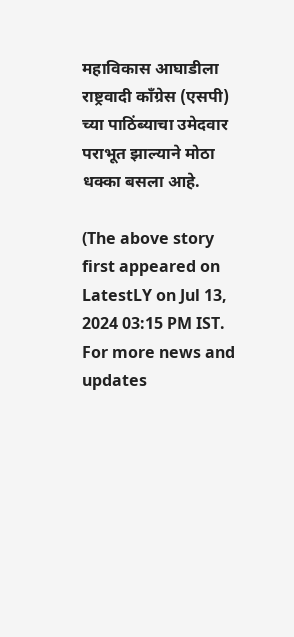महाविकास आघाडीला राष्ट्रवादी काँग्रेस (एसपी) च्या पाठिंब्याचा उमेदवार पराभूत झाल्याने मोठा धक्का बसला आहे.

(The above story first appeared on LatestLY on Jul 13, 2024 03:15 PM IST. For more news and updates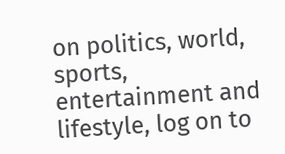on politics, world, sports, entertainment and lifestyle, log on to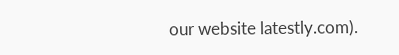our website latestly.com).